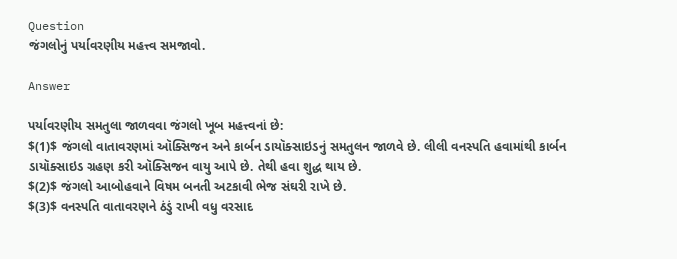Question
જંગલોનું પર્યાવરણીય મહત્ત્વ સમજાવો.

Answer

પર્યાવરણીય સમતુલા જાળવવા જંગલો ખૂબ મહત્ત્વનાં છે:
$(1)$ જંગલો વાતાવરણમાં ઑક્સિજન અને કાર્બન ડાયૉક્સાઇડનું સમતુલન જાળવે છે. લીલી વનસ્પતિ હવામાંથી કાર્બન ડાયૉક્સાઇડ ગ્રહણ કરી ઑક્સિજન વાયુ આપે છે. તેથી હવા શુદ્ધ થાય છે.
$(2)$ જંગલો આબોહવાને વિષમ બનતી અટકાવી ભેજ સંઘરી રાખે છે.
$(3)$ વનસ્પતિ વાતાવરણને ઠંડું રાખી વધુ વરસાદ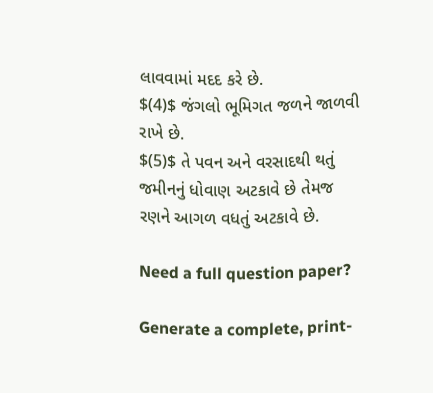લાવવામાં મદદ કરે છે.
$(4)$ જંગલો ભૂમિગત જળને જાળવી રાખે છે.
$(5)$ તે પવન અને વરસાદથી થતું જમીનનું ધોવાણ અટકાવે છે તેમજ રણને આગળ વધતું અટકાવે છે.

Need a full question paper?

Generate a complete, print-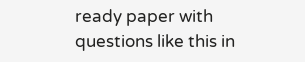ready paper with questions like this in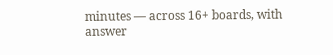minutes — across 16+ boards, with answer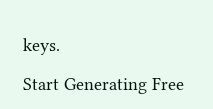keys.

Start Generating Free